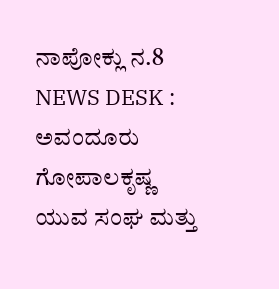ನಾಪೋಕ್ಲು ನ.8 NEWS DESK : ಅವಂದೂರು ಗೋಪಾಲಕೃಷ್ಣ ಯುವ ಸಂಘ ಮತ್ತು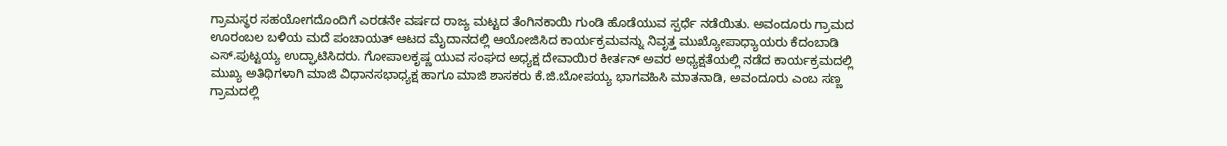ಗ್ರಾಮಸ್ಥರ ಸಹಯೋಗದೊಂದಿಗೆ ಎರಡನೇ ವರ್ಷದ ರಾಜ್ಯ ಮಟ್ಟದ ತೆಂಗಿನಕಾಯಿ ಗುಂಡಿ ಹೊಡೆಯುವ ಸ್ಪರ್ಧೆ ನಡೆಯಿತು. ಅವಂದೂರು ಗ್ರಾಮದ ಊರಂಬಲ ಬಳಿಯ ಮದೆ ಪಂಚಾಯತ್ ಆಟದ ಮೈದಾನದಲ್ಲಿ ಆಯೋಜಿಸಿದ ಕಾರ್ಯಕ್ರಮವನ್ನು ನಿವೃತ್ತ ಮುಖ್ಯೋಪಾಧ್ಯಾಯರು ಕೆದಂಬಾಡಿ ಎಸ್.ಪುಟ್ಟಯ್ಯ ಉದ್ಘಾಟಿಸಿದರು. ಗೋಪಾಲಕೃಷ್ಣ ಯುವ ಸಂಘದ ಅಧ್ಯಕ್ಷ ದೇವಾಯಿರ ಕೀರ್ತನ್ ಅವರ ಅಧ್ಯಕ್ಷತೆಯಲ್ಲಿ ನಡೆದ ಕಾರ್ಯಕ್ರಮದಲ್ಲಿ ಮುಖ್ಯ ಅತಿಥಿಗಳಾಗಿ ಮಾಜಿ ವಿಧಾನಸಭಾಧ್ಯಕ್ಷ ಹಾಗೂ ಮಾಜಿ ಶಾಸಕರು ಕೆ.ಜಿ.ಬೋಪಯ್ಯ ಭಾಗವಹಿಸಿ ಮಾತನಾಡಿ, ಅವಂದೂರು ಎಂಬ ಸಣ್ಣ ಗ್ರಾಮದಲ್ಲಿ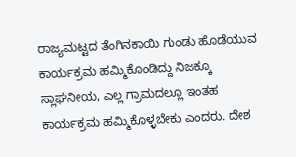ರಾಜ್ಯಮಟ್ಟದ ತೆಂಗಿನಕಾಯಿ ಗುಂಡು ಹೊಡೆಯುವ ಕಾರ್ಯಕ್ರಮ ಹಮ್ಮಿಕೊಂಡಿದ್ದು ನಿಜಕ್ಕೂ ಸ್ಲಾಘನೀಯ, ಎಲ್ಲ ಗ್ರಾಮದಲ್ಲೂ ಇಂತಹ ಕಾರ್ಯಕ್ರಮ ಹಮ್ಮಿಕೊಳ್ಳಬೇಕು ಎಂದರು. ದೇಶ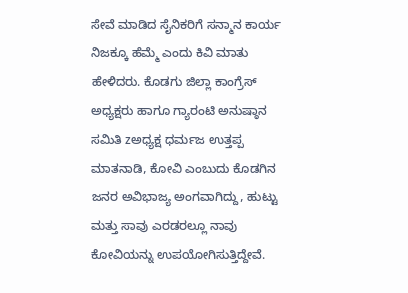ಸೇವೆ ಮಾಡಿದ ಸೈನಿಕರಿಗೆ ಸನ್ಮಾನ ಕಾರ್ಯ ನಿಜಕ್ಕೂ ಹೆಮ್ಮೆ ಎಂದು ಕಿವಿ ಮಾತು ಹೇಳಿದರು. ಕೊಡಗು ಜಿಲ್ಲಾ ಕಾಂಗ್ರೆಸ್ ಅಧ್ಯಕ್ಷರು ಹಾಗೂ ಗ್ಯಾರಂಟಿ ಅನುಷ್ಠಾನ ಸಮಿತಿ zಅಧ್ಯಕ್ಷ ಧರ್ಮಜ ಉತ್ತಪ್ಪ ಮಾತನಾಡಿ, ಕೋವಿ ಎಂಬುದು ಕೊಡಗಿನ ಜನರ ಅವಿಭಾಜ್ಯ ಅಂಗವಾಗಿದ್ದು, ಹುಟ್ಟು ಮತ್ತು ಸಾವು ಎರಡರಲ್ಲೂ ನಾವು ಕೋವಿಯನ್ನು ಉಪಯೋಗಿಸುತ್ತಿದ್ದೇವೆ.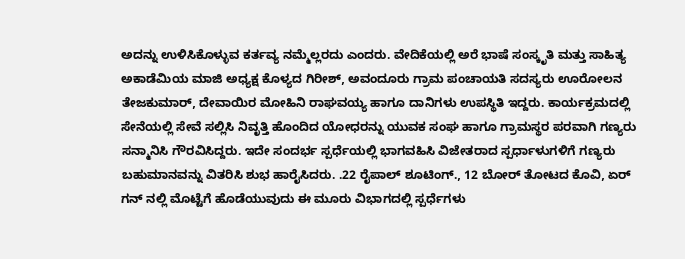ಅದನ್ನು ಉಳಿಸಿಕೊಳ್ಳುವ ಕರ್ತವ್ಯ ನಮ್ಮೆಲ್ಲರದು ಎಂದರು. ವೇದಿಕೆಯಲ್ಲಿ ಅರೆ ಭಾಷೆ ಸಂಸ್ಕೃತಿ ಮತ್ತು ಸಾಹಿತ್ಯ ಅಕಾಡೆಮಿಯ ಮಾಜಿ ಅಧ್ಯಕ್ಷ ಕೊಳ್ಯದ ಗಿರೀಶ್, ಅವಂದೂರು ಗ್ರಾಮ ಪಂಚಾಯತಿ ಸದಸ್ಯರು ಊರೋಲನ ತೇಜಕುಮಾರ್, ದೇವಾಯಿರ ಮೋಹಿನಿ ರಾಘವಯ್ಯ ಹಾಗೂ ದಾನಿಗಳು ಉಪಸ್ಥಿತಿ ಇದ್ದರು. ಕಾರ್ಯಕ್ರಮದಲ್ಲಿ ಸೇನೆಯಲ್ಲಿ ಸೇವೆ ಸಲ್ಲಿಸಿ ನಿವೃತ್ತಿ ಹೊಂದಿದ ಯೋಧರನ್ನು ಯುವಕ ಸಂಘ ಹಾಗೂ ಗ್ರಾಮಸ್ಥರ ಪರವಾಗಿ ಗಣ್ಯರು ಸನ್ಮಾನಿಸಿ ಗೌರವಿಸಿದ್ದರು. ಇದೇ ಸಂದರ್ಭ ಸ್ಪರ್ಧೆಯಲ್ಲಿ ಭಾಗವಹಿಸಿ ವಿಜೇತರಾದ ಸ್ಪರ್ಧಾಳುಗಳಿಗೆ ಗಣ್ಯರು ಬಹುಮಾನವನ್ನು ವಿತರಿಸಿ ಶುಭ ಹಾರೈಸಿದರು. .22 ರೈಪಾಲ್ ಶೂಟಿಂಗ್., 12 ಬೋರ್ ತೋಟದ ಕೊವಿ, ಏರ್ ಗನ್ ನಲ್ಲಿ ಮೊಟ್ಟೆಗೆ ಹೊಡೆಯುವುದು ಈ ಮೂರು ವಿಭಾಗದಲ್ಲಿ ಸ್ಪರ್ಧೆಗಳು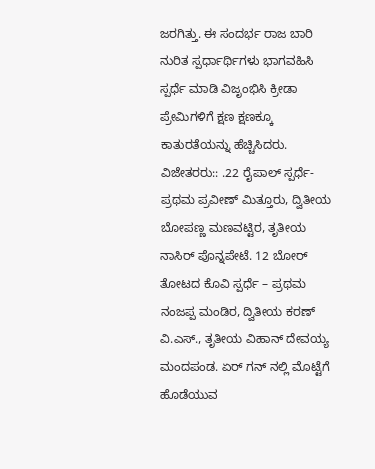ಜರಗಿತ್ತು. ಈ ಸಂದರ್ಭ ರಾಜ ಬಾರಿ ನುರಿತ ಸ್ಪರ್ಧಾರ್ಥಿಗಳು ಭಾಗವಹಿಸಿ ಸ್ಪರ್ಧೆ ಮಾಡಿ ವಿಜೃಂಭಿಸಿ ಕ್ರೀಡಾ ಪ್ರೇಮಿಗಳಿಗೆ ಕ್ಷಣ ಕ್ಷಣಕ್ಕೂ ಕಾತುರತೆಯನ್ನು ಹೆಚ್ಚಿಸಿದರು.
ವಿಜೇತರರು:: .22 ರೈಪಾಲ್ ಸ್ಪರ್ಧೆ- ಪ್ರಥಮ ಪ್ರವೀಣ್ ಮಿತ್ತೂರು, ದ್ವಿತೀಯ ಬೋಪಣ್ಣ ಮಣವಟ್ಟಿರ, ತೃತೀಯ ನಾಸಿರ್ ಪೊನ್ನಪೇಟೆ. 12 ಬೋರ್ ತೋಟದ ಕೊವಿ ಸ್ಪರ್ಧೆ – ಪ್ರಥಮ ನಂಜಪ್ಪ ಮಂಡಿರ, ದ್ವಿತೀಯ ಕರಣ್ ವಿ.ಎಸ್., ತೃತೀಯ ವಿಹಾನ್ ದೇವಯ್ಯ ಮಂದಪಂಡ. ಏರ್ ಗನ್ ನಲ್ಲಿ ಮೊಟ್ಟೆಗೆ ಹೊಡೆಯುವ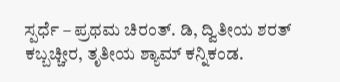ಸ್ಪರ್ಧೆ – ಪ್ರಥಮ ಚಿರಂತ್. ಡಿ, ದ್ವಿತೀಯ ಶರತ್ ಕಬ್ಬಚ್ಚೀರ, ತೃತೀಯ ಶ್ಯಾಮ್ ಕನ್ನಿಕಂಡ.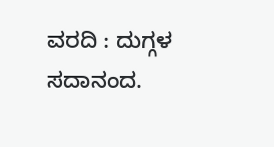ವರದಿ : ದುಗ್ಗಳ ಸದಾನಂದ.